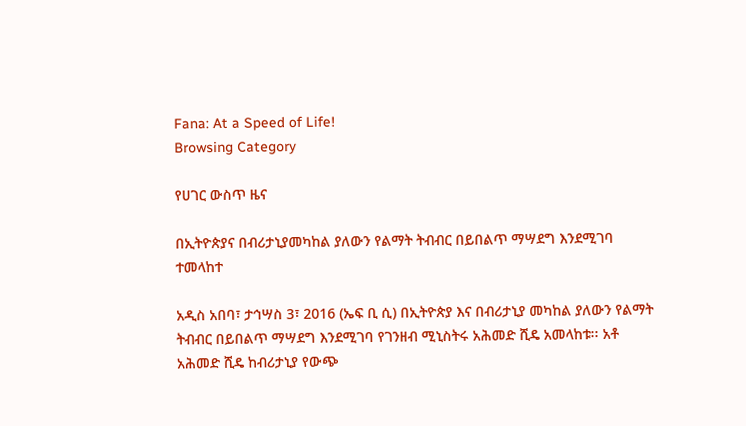Fana: At a Speed of Life!
Browsing Category

የሀገር ውስጥ ዜና

በኢትዮጵያና በብሪታኒያመካከል ያለውን የልማት ትብብር በይበልጥ ማሣደግ እንደሚገባ ተመላከተ

አዲስ አበባ፣ ታኅሣስ 3፣ 2016 (ኤፍ ቢ ሲ) በኢትዮጵያ እና በብሪታኒያ መካከል ያለውን የልማት ትብብር በይበልጥ ማሣደግ እንደሚገባ የገንዘብ ሚኒስትሩ አሕመድ ሺዴ አመላከቱ፡፡ አቶ አሕመድ ሺዴ ከብሪታኒያ የውጭ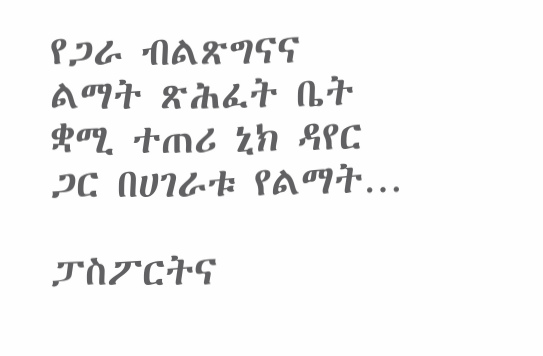የጋራ ብልጽግናና ልማት ጽሕፈት ቤት ቋሚ ተጠሪ ኒክ ዳየር ጋር በሀገራቱ የልማት…

ፓስፖርትና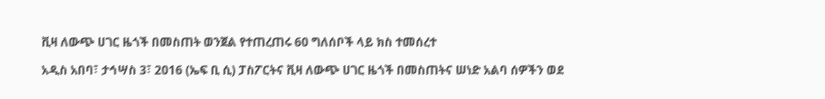ቪዛ ለውጭ ሀገር ዜጎች በመስጠት ወንጀል የተጠረጠሩ 60 ግለሰቦች ላይ ክስ ተመሰረተ

አዲስ አበባ፣ ታኅሣስ 3፣ 2016 (ኤፍ ቢ ሲ) ፓስፖርትና ቪዛ ለውጭ ሀገር ዜጎች በመስጠትና ሠነድ አልባ ሰዎችን ወደ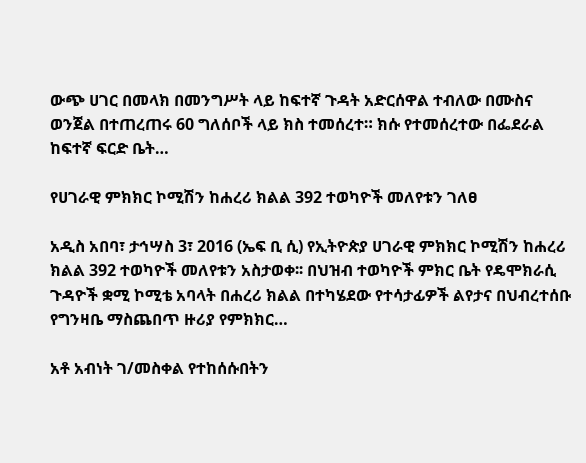ውጭ ሀገር በመላክ በመንግሥት ላይ ከፍተኛ ጉዳት አድርሰዋል ተብለው በሙስና ወንጀል በተጠረጠሩ 60 ግለሰቦች ላይ ክስ ተመሰረተ። ክሱ የተመሰረተው በፌደራል ከፍተኛ ፍርድ ቤት…

የሀገራዊ ምክክር ኮሚሽን ከሐረሪ ክልል 392 ተወካዮች መለየቱን ገለፀ

አዲስ አበባ፣ ታኅሣስ 3፣ 2016 (ኤፍ ቢ ሲ) የኢትዮጵያ ሀገራዊ ምክክር ኮሚሽን ከሐረሪ ክልል 392 ተወካዮች መለየቱን አስታወቀ፡፡ በህዝብ ተወካዮች ምክር ቤት የዴሞክራሲ ጉዳዮች ቋሚ ኮሚቴ አባላት በሐረሪ ክልል በተካሄደው የተሳታፊዎች ልየታና በህብረተሰቡ የግንዛቤ ማስጨበጥ ዙሪያ የምክክር…

አቶ አብነት ገ/መስቀል የተከሰሱበትን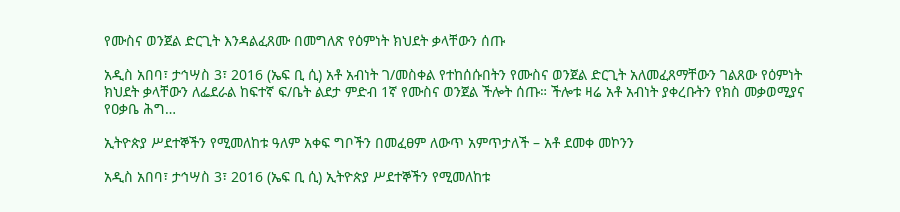የሙስና ወንጀል ድርጊት እንዳልፈጸሙ በመግለጽ የዕምነት ክህደት ቃላቸውን ሰጡ

አዲስ አበባ፣ ታኅሣስ 3፣ 2016 (ኤፍ ቢ ሲ) አቶ አብነት ገ/መስቀል የተከሰሱበትን የሙስና ወንጀል ድርጊት አለመፈጸማቸውን ገልጸው የዕምነት ክህደት ቃላቸውን ለፌደራል ከፍተኛ ፍ/ቤት ልደታ ምድብ 1ኛ የሙስና ወንጀል ችሎት ሰጡ። ችሎቱ ዛሬ አቶ አብነት ያቀረቡትን የክስ መቃወሚያና የዐቃቤ ሕግ…

ኢትዮጵያ ሥደተኞችን የሚመለከቱ ዓለም አቀፍ ግቦችን በመፈፀም ለውጥ አምጥታለች – አቶ ደመቀ መኮንን

አዲስ አበባ፣ ታኅሣስ 3፣ 2016 (ኤፍ ቢ ሲ) ኢትዮጵያ ሥደተኞችን የሚመለከቱ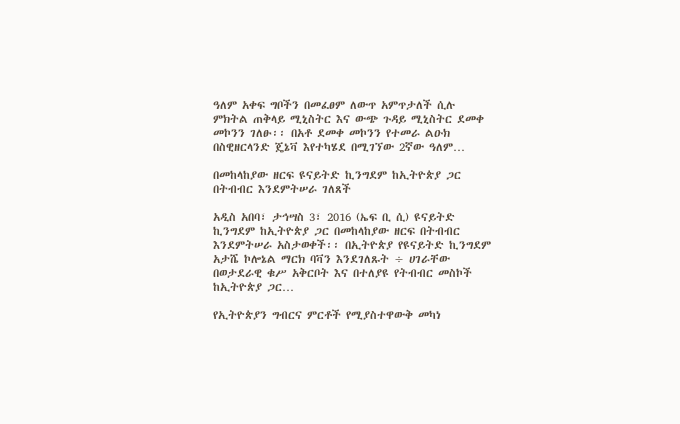ዓለም አቀፍ ግቦችን በመፈፀም ለውጥ አምጥታለች ሲሉ ምክትል ጠቅላይ ሚኒስትር እና ውጭ ጉዳይ ሚኒስትር ደመቀ መኮንን ገለፁ፡፡ በአቶ ደመቀ መኮንን የተመራ ልዑክ በስዊዘርላንድ ጄኔቫ እየተካሄደ በሚገኘው 2ኛው ዓለም…

በመከላከያው ዘርፍ ዩናይትድ ኪንግደም ከኢትዮጵያ ጋር በትብብር እንደምትሠራ ገለጸች

አዲስ አበባ፣ ታኅሣስ 3፣ 2016 (ኤፍ ቢ ሲ) ዩናይትድ ኪንግደም ከኢትዮጵያ ጋር በመከላከያው ዘርፍ በትብብር እንደምትሠራ አስታወቀች፡፡ በኢትዮጵያ የዩናይትድ ኪንግደም አታሼ ኮሎኔል ማርክ ባቫን እንደገለጹት ÷ ሀገራቸው በወታደራዊ ቁሥ አቅርቦት እና በተለያዩ የትብብር መስኮች ከኢትዮጵያ ጋር…

የኢትዮጵያን ግብርና ምርቶች የሚያስተዋውቅ መካነ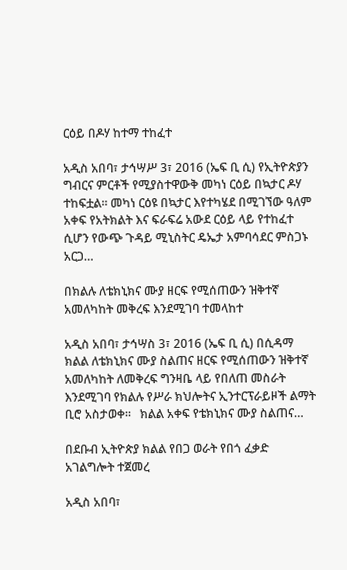ርዕይ በዶሃ ከተማ ተከፈተ

አዲስ አበባ፣ ታኅሣሥ 3፣ 2016 (ኤፍ ቢ ሲ) የኢትዮጵያን ግብርና ምርቶች የሚያስተዋውቅ መካነ ርዕይ በኳታር ዶሃ ተከፍቷል፡፡ መካነ ርዕዩ በኳታር እየተካሄደ በሚገኘው ዓለም አቀፍ የአትክልት እና ፍራፍሬ አውደ ርዕይ ላይ የተከፈተ ሲሆን የውጭ ጉዳይ ሚኒስትር ዴኤታ አምባሳደር ምስጋኑ አርጋ…

በክልሉ ለቴክኒክና ሙያ ዘርፍ የሚሰጠውን ዝቅተኛ አመለካከት መቅረፍ እንደሚገባ ተመላከተ

አዲስ አበባ፣ ታኅሣስ 3፣ 2016 (ኤፍ ቢ ሲ) በሲዳማ ክልል ለቴክኒክና ሙያ ስልጠና ዘርፍ የሚሰጠውን ዝቅተኛ አመለካከት ለመቅረፍ ግንዛቤ ላይ የበለጠ መስራት እንደሚገባ የክልሉ የሥራ ክህሎትና ኢንተርፕራይዞች ልማት ቢሮ አስታወቀ።   ክልል አቀፍ የቴክኒክና ሙያ ስልጠና…

በደቡብ ኢትዮጵያ ክልል የበጋ ወራት የበጎ ፈቃድ አገልግሎት ተጀመረ

አዲስ አበባ፣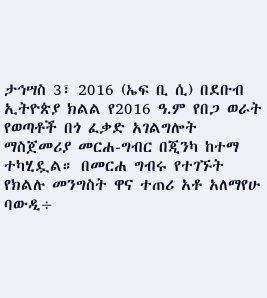ታኅሣስ 3፣ 2016 (ኤፍ ቢ ሲ) በደቡብ ኢትዮጵያ ክልል የ2016 ዓ.ም የበጋ ወራት የወጣቶች በጎ ፈቃድ አገልግሎት ማስጀመሪያ መርሐ-ግብር በጂንካ ከተማ ተካሂዷል። በመርሐ ግብሩ የተገኙት የክልሉ መንግስት ዋና ተጠሪ አቶ አለማየሁ ባውዲ÷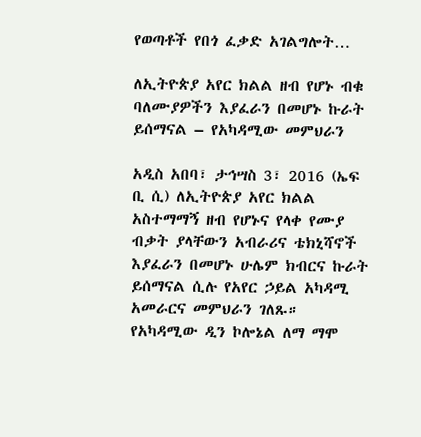የወጣቶች የበጎ ፈቃድ አገልግሎት…

ለኢትዮጵያ አየር ክልል ዘብ የሆኑ ብቁ ባለሙያዎችን እያፈራን በመሆኑ ኩራት ይሰማናል – የአካዳሚው መምህራን

አዲስ አበባ፣ ታኅሣስ 3፣ 2016 (ኤፍ ቢ ሲ) ለኢትዮጵያ አየር ክልል አስተማማኝ ዘብ የሆኑና የላቀ የሙያ ብቃት ያላቸውን አብራሪና ቴክኒሻኖች እያፈራን በመሆኑ ሁሌም ክብርና ኩራት ይሰማናል ሲሉ የአየር ኃይል አካዳሚ አመራርና መምህራን ገለጹ። የአካዳሚው ዲን ኮሎኔል ለማ ማሞ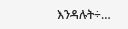እንዳሉት÷…